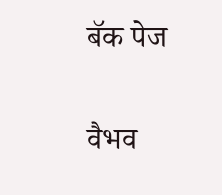बॅक पेज

वैभव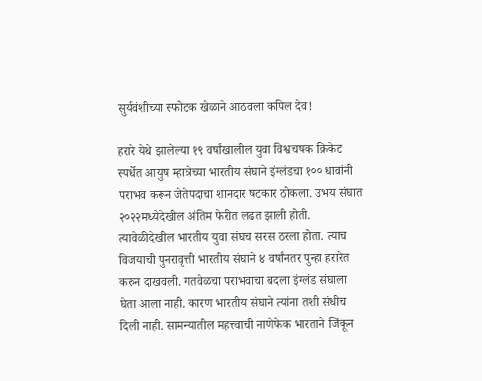सुर्यवंशीच्या स्फोटक खेळाने आठवला कपिल देव!

हरारे येथे झालेल्या १९ वर्षांखालील युवा विश्वचषक क्रिकेट स्पर्धेत‌ आयुष म्हात्रेच्या भारतीय संघाने इंग्लंड‌चा १०० धावांनी पराभव करून जेतेपदाचा शानदार षटकार ठोकला. उभय संघात २०२२मध्येदेखील अंतिम फेरीत लढत झाली होती. त्यावेळीदेखील भारतीय युवा संघच सरस ठरला होता. त्याच विजयाची पुनरावृत्ती भारतीय संघाने ४ वर्षांनतर पुन्हा हरारेत करुन दाखवली. गतवेळचा पराभवाचा बदला इंग्लंड‌ संघाला घेता आला नाही. कारण भारतीय संघाने त्यांना तशी संधीच दिली नाही. सामन्यातील महत्त्वाची नाणेफेक भारताने‌ जिंकून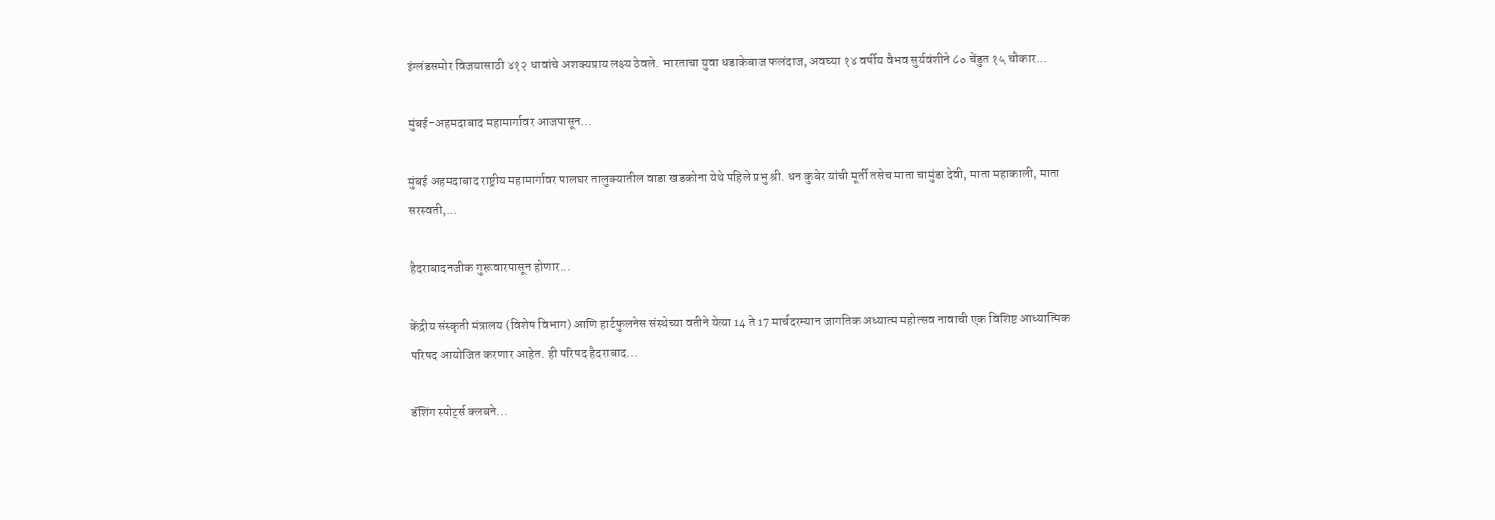इंग्लंड‌समोर विजयासाठी ४१२ धावांचे अशक्यप्राय लक्ष्य ठेवले. भारताचा युवा धडाकेबाज फलंदाज, अवघ्या १४ वर्षीय वैभव सुर्यवंशीने ८० चेंडुत १५ चौकार...

मुंबई-अहमदाबाद महामार्गावर आजपासून...

मुंबई अहमदाबाद राष्ट्रीय महामार्गावर पालघर तालुक्यातील वाडा खडकोना येथे पहिले प्रभु श्री. धन कुबेर यांची मूर्ती तसेच माता चामुंडा देवी, माता महाकाली, माता सरस्वती,...

हैदराबादनजीक गुरूवारपासून होणार...

केंद्रीय संस्कृती मंत्रालय (विशेष विभाग) आणि हार्टफुलनेस संस्थेच्या वतीने येत्या 14 ते 17 मार्चदरम्यान जागतिक अध्यात्म महोत्सव नावाची एक विशिष्ट आध्यात्मिक परिषद आयोजित करणार आहेत. ही परिषद हैदराबाद...

डॅशिंग स्पोर्ट्स क्लबने...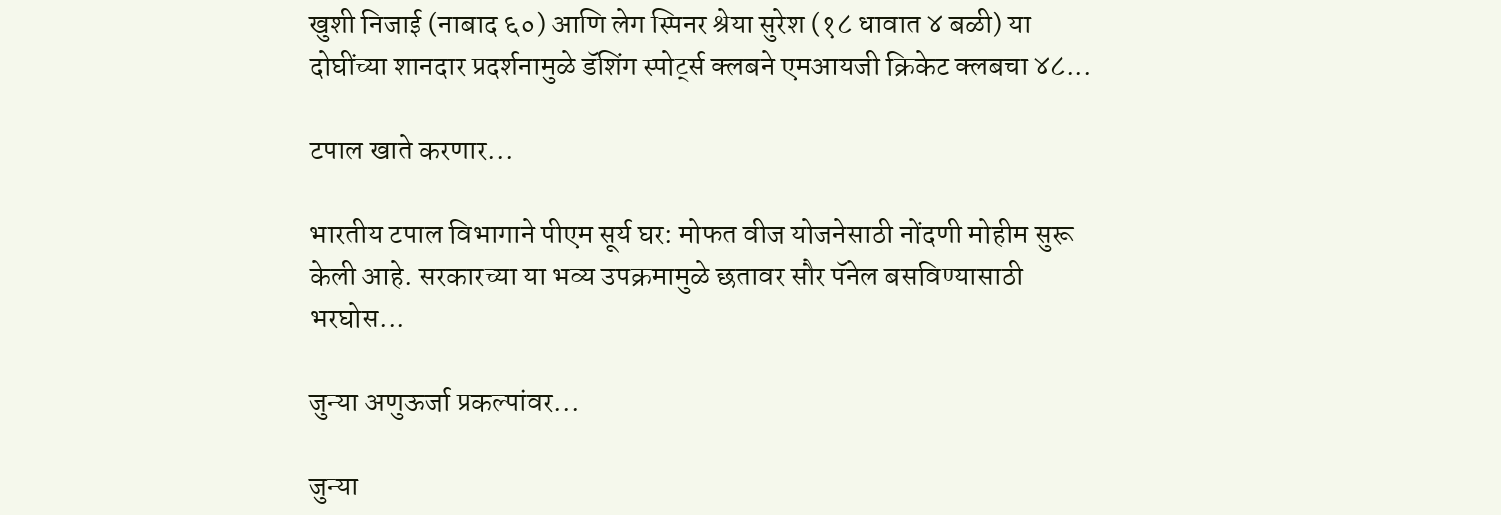खुशी निजाई (नाबाद ६०) आणि लेग स्पिनर श्रेया सुरेश (१८ धावात ४ बळी) या दोघींच्या शानदार प्रदर्शनामुळे डॅशिंग स्पोर्ट्स क्लबने एमआयजी क्रिकेट क्लबचा ४८...

टपाल खाते करणार...

भारतीय टपाल विभागाने पीएम सूर्य घर: मोफत वीज योजनेसाठी नोंदणी मोहीम सुरू केली आहे. सरकारच्या या भव्य उपक्रमामुळे छतावर सौर पॅनेल बसविण्‍यासाठी भरघोस...

जुन्या अणुऊर्जा प्रकल्पांवर...

जुन्या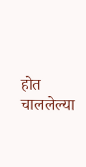होत चाललेल्या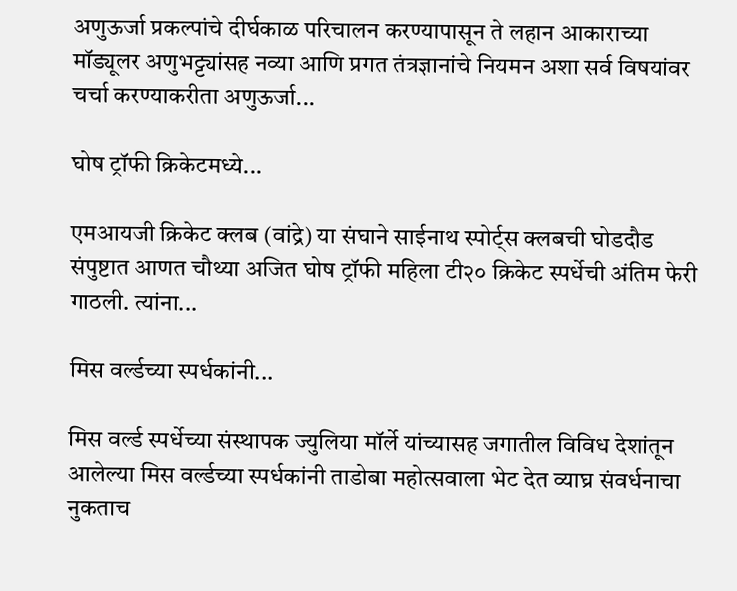अणुऊर्जा प्रकल्पांचे दीर्घकाळ परिचालन करण्यापासून ते लहान आकाराच्या मॉड्यूलर अणुभट्ट्यांसह नव्या आणि प्रगत तंत्रज्ञानांचे नियमन अशा सर्व विषयांवर चर्चा करण्याकरीता अणुऊर्जा...

घोष ट्रॉफी क्रिकेटमध्ये...

एमआयजी क्रिकेट क्लब (वांद्रे) या संघाने साईनाथ स्पोर्ट्स क्लबची घोडदौड संपुष्टात आणत चौथ्या अजित घोष ट्रॉफी महिला टी२० क्रिकेट स्पर्धेची अंतिम फेरी गाठली. त्यांना...

मिस वर्ल्डच्या स्पर्धकांनी...

मिस वर्ल्ड स्पर्धेच्या संस्थापक ज्युलिया मॉर्ले यांच्यासह जगातील विविध देशांतून आलेल्या मिस वर्ल्डच्या स्पर्धकांनी ताडोबा महोत्सवाला भेट देत व्याघ्र संवर्धनाचा नुकताच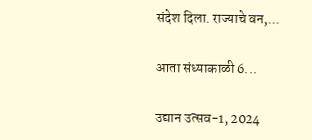संदेश दिला. राज्याचे वन,...

आता संध्याकाळी 6...

उद्यान उत्सव-1, 2024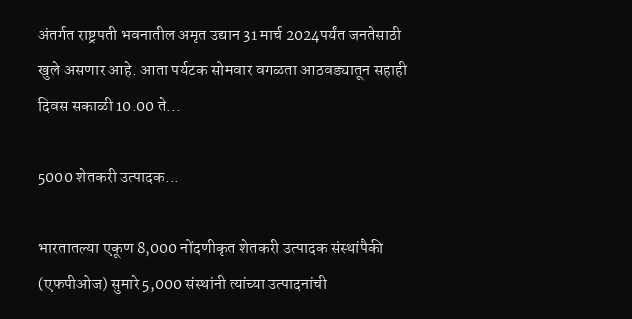अंतर्गत राष्ट्रपती भवनातील अमृत उद्यान 31 मार्च 2024पर्यंत जनतेसाठी खुले असणार आहे. आता पर्यटक सोमवार वगळता आठवड्यातून सहाही दिवस सकाळी 10.00 ते...

5000 शेतकरी उत्पादक...

भारतातल्या एकूण 8,000 नोंदणीकृत शेतकरी उत्पादक संस्थांपैकी (एफपीओज) सुमारे 5,000 संस्थांनी त्यांच्या उत्पादनांची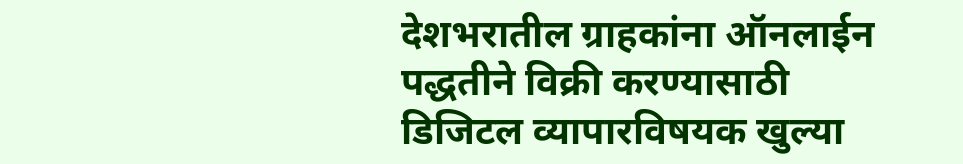देशभरातील ग्राहकांना ऑनलाईन पद्धतीने विक्री करण्यासाठी डिजिटल व्यापारविषयक खुल्या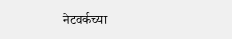नेटवर्कच्या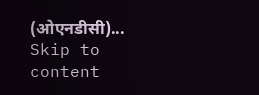(ओएनडीसी)...
Skip to content